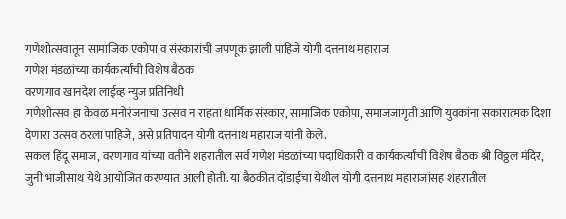गणेशोत्सवातून सामाजिक एकोपा व संस्कारांची जपणूक झाली पाहिजे योगी दत्तनाथ महाराज
गणेश मंडळांच्या कार्यकर्त्यांची विशेष बैठक
वरणगाव खानदेश लाईव्ह न्युज प्रतिनिधी
गणेशोत्सव हा केवळ मनोरंजनाचा उत्सव न राहता धार्मिक संस्कार, सामाजिक एकोपा, समाजजागृती आणि युवकांना सकारात्मक दिशा देणारा उत्सव ठरला पाहिजे, असे प्रतिपादन योगी दत्तनाथ महाराज यांनी केले.
सकल हिंदू समाज, वरणगाव यांच्या वतीने शहरातील सर्व गणेश मंडळांच्या पदाधिकारी व कार्यकर्त्यांची विशेष बैठक श्री विठ्ठल मंदिर, जुनी भाजीसाथ येथे आयोजित करण्यात आली होती. या बैठकीत दोंडाईचा येथील योगी दत्तनाथ महाराजांसह शहरातील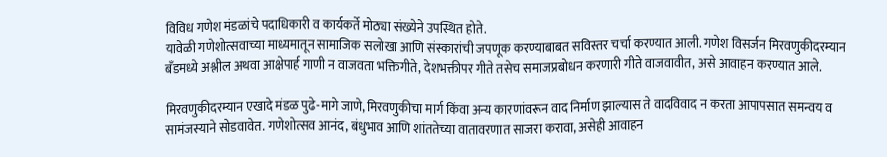विविध गणेश मंडळांचे पदाधिकारी व कार्यकर्ते मोठ्या संख्येने उपस्थित होते.
यावेळी गणेशोत्सवाच्या माध्यमातून सामाजिक सलोखा आणि संस्कारांची जपणूक करण्याबाबत सविस्तर चर्चा करण्यात आली. गणेश विसर्जन मिरवणुकीदरम्यान बँडमध्ये अश्लील अथवा आक्षेपार्ह गाणी न वाजवता भक्तिगीते, देशभक्तीपर गीते तसेच समाजप्रबोधन करणारी गीते वाजवावीत, असे आवाहन करण्यात आले.

मिरवणुकीदरम्यान एखादे मंडळ पुढे-मागे जाणे, मिरवणुकीचा मार्ग किंवा अन्य कारणांवरून वाद निर्माण झाल्यास ते वादविवाद न करता आपापसात समन्वय व सामंजस्याने सोडवावेत. गणेशोत्सव आनंद, बंधुभाव आणि शांततेच्या वातावरणात साजरा करावा, असेही आवाहन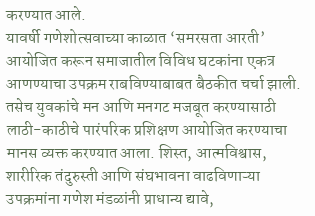करण्यात आले.
यावर्षी गणेशोत्सवाच्या काळात ‘समरसता आरती’ आयोजित करून समाजातील विविध घटकांना एकत्र आणण्याचा उपक्रम राबविण्याबाबत बैठकीत चर्चा झाली. तसेच युवकांचे मन आणि मनगट मजबूत करण्यासाठी लाठी-काठीचे पारंपरिक प्रशिक्षण आयोजित करण्याचा मानस व्यक्त करण्यात आला. शिस्त, आत्मविश्वास, शारीरिक तंदुरुस्ती आणि संघभावना वाढविणाऱ्या उपक्रमांना गणेश मंडळांनी प्राधान्य द्यावे,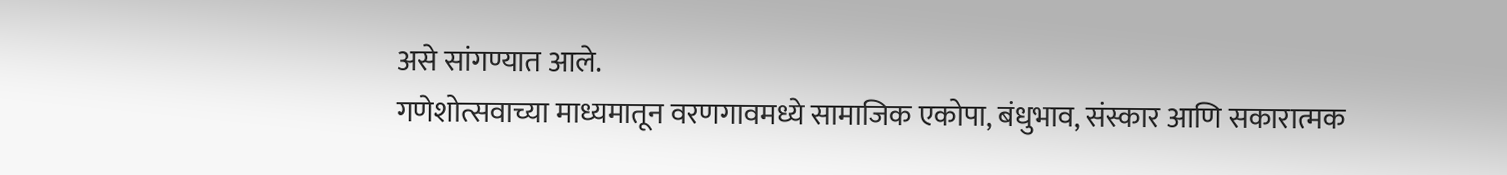असे सांगण्यात आले.
गणेशोत्सवाच्या माध्यमातून वरणगावमध्ये सामाजिक एकोपा, बंधुभाव, संस्कार आणि सकारात्मक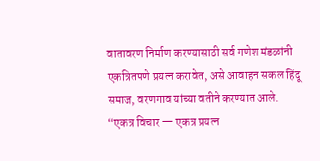वातावरण निर्माण करण्यासाठी सर्व गणेश मंडळांनी एकत्रितपणे प्रयत्न करावेत, असे आवाहन सकल हिंदू समाज, वरणगाव यांच्या वतीने करण्यात आले.
“एकत्र विचार — एकत्र प्रयत्न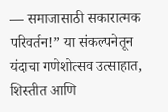— समाजासाठी सकारात्मक परिवर्तन!” या संकल्पनेतून यंदाचा गणेशोत्सव उत्साहात, शिस्तीत आणि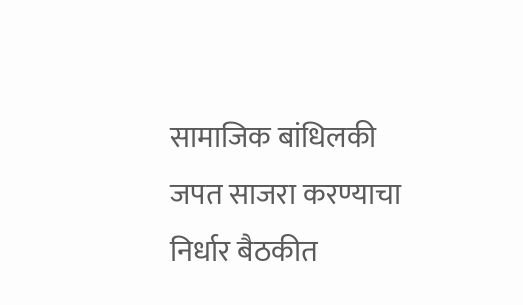सामाजिक बांधिलकी जपत साजरा करण्याचा निर्धार बैठकीत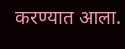करण्यात आला.